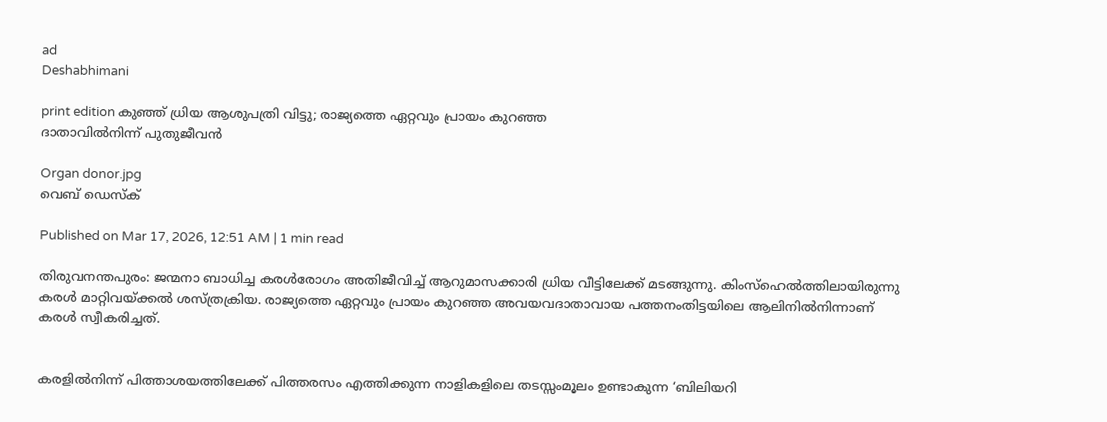ad
Deshabhimani

print edition കുഞ്ഞ് ധ്രിയ ആശുപത്രി വിട്ടു; രാജ്യത്തെ ഏറ്റവും പ്രായം കുറഞ്ഞ
ദാതാവിൽനിന്ന് പുതുജീവൻ

Organ donor.jpg
വെബ് ഡെസ്ക്

Published on Mar 17, 2026, 12:51 AM | 1 min read

തിരുവനന്തപുരം: ജന്മനാ ബാധിച്ച കരൾരോഗം അതിജീവിച്ച് ആറുമാസക്കാരി ധ്രിയ വീട്ടിലേക്ക് മടങ്ങുന്നു. കിംസ്‌ഹെൽത്തിലായിരുന്നു കരൾ മാറ്റിവയ്ക്കൽ ശസ്ത്രക്രിയ. രാജ്യത്തെ ഏറ്റവും പ്രായം കുറഞ്ഞ അവയവദാതാവായ പത്തനംതിട്ടയിലെ ആലിനിൽനിന്നാണ് കരൾ സ്വീകരിച്ചത്.


കരളിൽനിന്ന് പിത്താശയത്തിലേക്ക് പിത്തരസം എത്തിക്കുന്ന നാളികളിലെ തടസ്സംമൂലം ഉണ്ടാകുന്ന ‘ബിലിയറി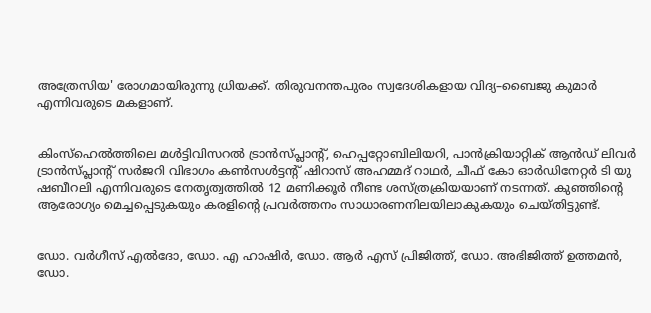അത്രേസിയ' രോഗമായിരുന്നു ധ്രിയക്ക്‌. തിരുവനന്തപുരം സ്വദേശികളായ വിദ്യ–ബൈജു കുമാർ എന്നിവരുടെ മകളാണ്‌.


കിംസ്ഹെൽത്തിലെ മൾട്ടിവിസറൽ ട്രാൻസ്‌പ്ലാന്റ്, ഹെപ്പറ്റോബിലിയറി, പാൻക്രിയാറ്റിക് ആൻഡ് ലിവർ ട്രാൻസ്‌പ്ലാന്റ് സർജറി വിഭാഗം കൺസൾട്ടന്റ് ഷിറാസ് അഹമ്മദ് റാഥർ, ചീഫ് കോ ഓർഡിനേറ്റർ ടി യു ഷബീറലി എന്നിവരുടെ നേതൃത്വത്തിൽ 12 മണിക്കൂർ നീണ്ട ശസ്ത്രക്രിയയാണ്‌ നടന്നത്‌. കുഞ്ഞിന്റെ ആരോഗ്യം മെച്ചപ്പെടുകയും കരളിന്റെ പ്രവർത്തനം സാധാരണനിലയിലാകുകയും ചെയ്തിട്ടുണ്ട്‌.


ഡോ. വർഗീസ് എൽദോ, ഡോ. എ ഹാഷിർ, ഡോ. ആർ എസ്‌ പ്രിജിത്ത്, ഡോ. അഭിജിത്ത് ഉത്തമൻ, ഡോ.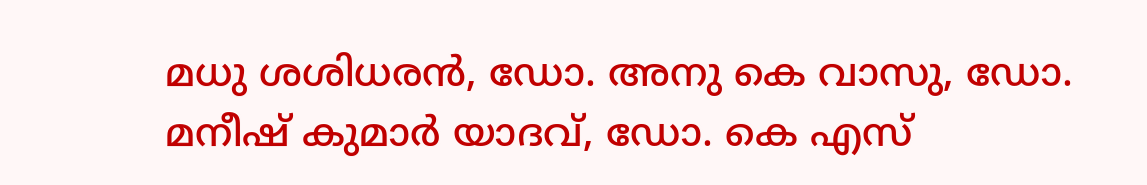മധു ശശിധരൻ, ഡോ. അനു കെ വാസു, ഡോ. മനീഷ് കുമാർ യാദവ്, ഡോ. കെ എസ്‌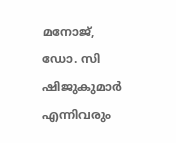മനോജ്, ഡോ. സി ഷിജുകുമാർ എന്നിവരും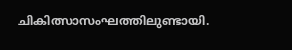ചികിത്സാസംഘത്തിലുണ്ടായി.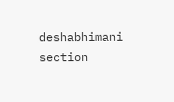deshabhimani section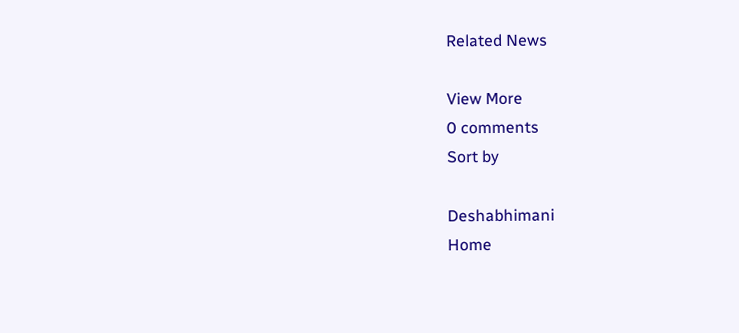Related News

View More
0 comments
Sort by

Deshabhimani
Home